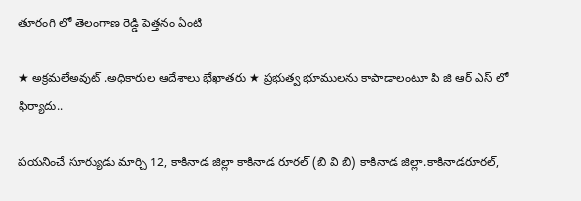తూరంగి లో తెలంగాణ రెడ్డి పెత్తనం ఏంటి

★ అక్రమలేఅవుట్ .అధికారుల ఆదేశాలు భేఖాతరు ★ ప్రభుత్వ భూములను కాపాడాలంటూ పి జి ఆర్ ఎస్ లో ఫిర్యాదు..

పయనించే సూర్యుడు మార్చి 12, కాకినాడ జిల్లా కాకినాడ రూరల్ (బి వి బి) కాకినాడ జిల్లా.కాకినాడరూరల్,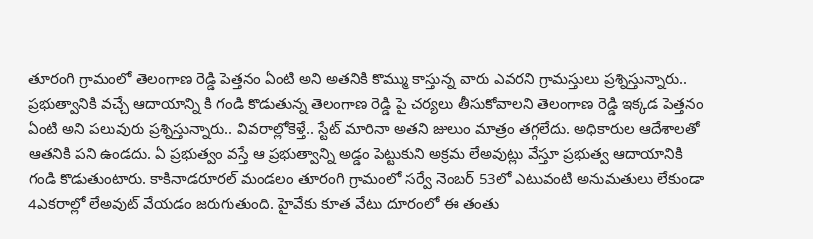తూరంగి గ్రామంలో తెలంగాణ రెడ్డి పెత్తనం ఏంటి అని అతనికి కొమ్ము కాస్తున్న వారు ఎవరని గ్రామస్తులు ప్రశ్నిస్తున్నారు.. ప్రభుత్వానికి వచ్చే ఆదాయాన్ని కి గండి కొడుతున్న తెలంగాణ రెడ్డి పై చర్యలు తీసుకోవాలని తెలంగాణ రెడ్డి ఇక్కడ పెత్తనం ఏంటి అని పలువురు ప్రశ్నిస్తున్నారు.. వివరాల్లోకెళ్తే.. స్టేట్ మారినా అతని జులుం మాత్రం తగ్గలేదు. అధికారుల ఆదేశాలతో ఆతనికి పని ఉండదు. ఏ ప్రభుత్వం వస్తే ఆ ప్రభుత్వాన్ని అడ్డం పెట్టుకుని అక్రమ లేఅవుట్లు వేస్తూ ప్రభుత్వ ఆదాయానికి గండి కొడుతుంటారు. కాకినాడరూరల్ మండలం తూరంగి గ్రామంలో సర్వే నెంబర్ 53లో ఎటువంటి అనుమతులు లేకుండా 4ఎకరాల్లో లేఅవుట్ వేయడం జరుగుతుంది. హైవేకు కూత వేటు దూరంలో ఈ తంతు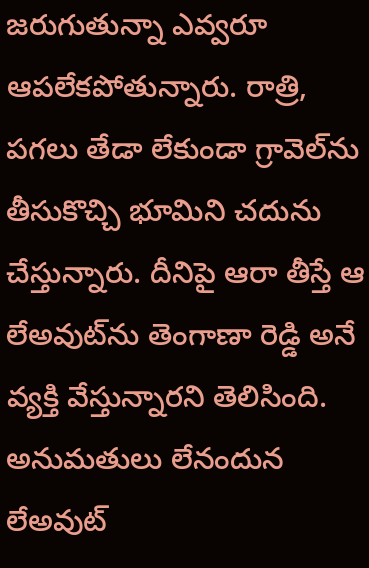జరుగుతున్నా ఎవ్వరూ ఆపలేకపోతున్నారు. రాత్రి, పగలు తేడా లేకుండా గ్రావెల్‌ను తీసుకొచ్చి భూమిని చదును చేస్తున్నారు. దీనిపై ఆరా తీస్తే ఆ లేఅవుట్‌ను తెంగాణా రెడ్డి అనే వ్యక్తి వేస్తున్నారని తెలిసింది. అనుమతులు లేనందున లేఅవుట్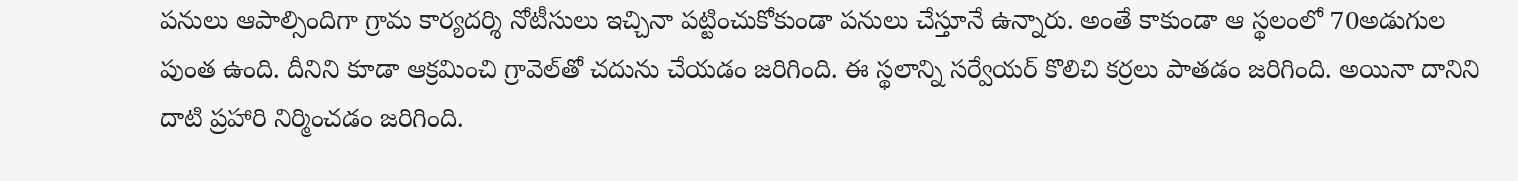పనులు ఆపాల్సిందిగా గ్రామ కార్యదర్శి నోటీసులు ఇచ్చినా పట్టించుకోకుండా పనులు చేస్తూనే ఉన్నారు. అంతే కాకుండా ఆ స్థలంలో 70అడుగుల పుంత ఉంది. దీనిని కూడా ఆక్రమించి గ్రావెల్‌తో చదును చేయడం జరిగింది. ఈ స్థలాన్ని సర్వేయర్ కొలిచి కర్రలు పాతడం జరిగింది. అయినా దానిని దాటి ప్రహారి నిర్మించడం జరిగింది.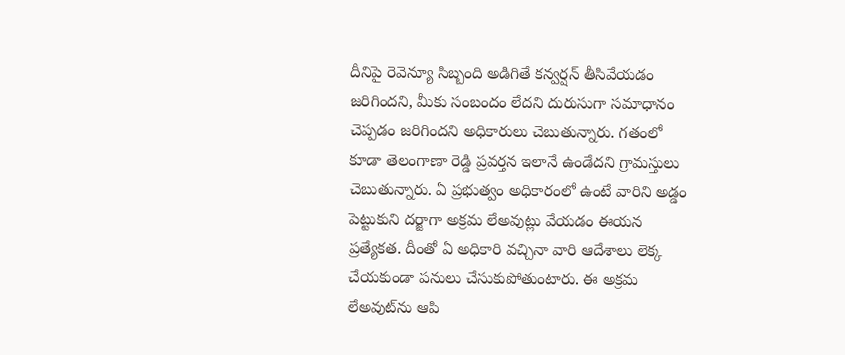దీనిపై రెవెన్యూ సిబ్బంది అడిగితే కన్వర్షన్ తీసివేయడం జరిగిందని, మీకు సంబందం లేదని దురుసుగా సమాధానం చెప్పడం జరిగిందని అధికారులు చెబుతున్నారు. గతంలో కూడా తెలంగాణా రెడ్డి ప్రవర్తన ఇలానే ఉండేదని గ్రామస్తులు చెబుతున్నారు. ఏ ప్రభుత్వం అధికారంలో ఉంటే వారిని అడ్డం పెట్టుకుని దర్జాగా అక్రమ లేఅవుట్లు వేయడం ఈయన ప్రత్యేకత. దీంతో ఏ అధికారి వచ్చినా వారి ఆదేశాలు లెక్క చేయకుండా పనులు చేసుకుపోతుంటారు. ఈ అక్రమ లేఅవుట్‌ను ఆపి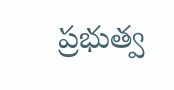ప్రభుత్వ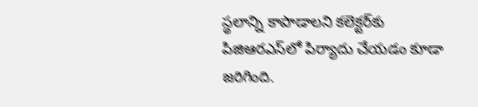స్థలాన్ని కాపాడాలని కలెక్టర్‌కు పిజిఆరఎస్‌లో పిర్యాదు చేయడం కూడా జరిగింది.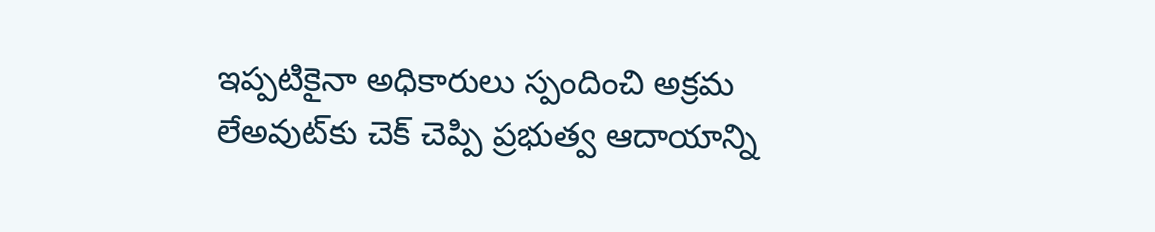ఇప్పటికైనా అధికారులు స్పందించి అక్రమ లేఅవుట్‌కు చెక్ చెప్పి ప్రభుత్వ ఆదాయాన్ని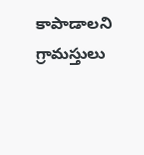కాపాడాలని గ్రామస్తులు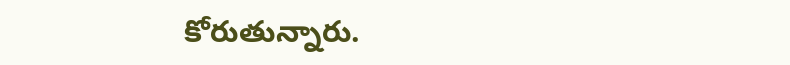కోరుతున్నారు.